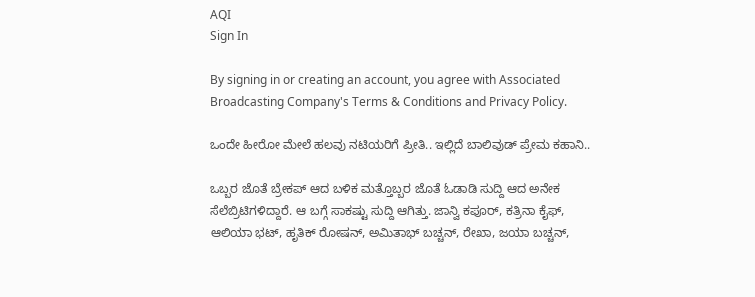AQI
Sign In

By signing in or creating an account, you agree with Associated Broadcasting Company's Terms & Conditions and Privacy Policy.

ಒಂದೇ ಹೀರೋ ಮೇಲೆ ಹಲವು ನಟಿಯರಿಗೆ ಪ್ರೀತಿ.. ಇಲ್ಲಿದೆ ಬಾಲಿವುಡ್ ಪ್ರೇಮ ಕಹಾನಿ..

ಒಬ್ಬರ ಜೊತೆ ಬ್ರೇಕಪ್ ಆದ ಬಳಿಕ ಮತ್ತೊಬ್ಬರ ಜೊತೆ ಓಡಾಡಿ ಸುದ್ದಿ ಆದ ಅನೇಕ ಸೆಲೆಬ್ರಿಟಿಗಳಿದ್ದಾರೆ. ಆ ಬಗ್ಗೆ ಸಾಕಷ್ಟು ಸುದ್ದಿ ಆಗಿತ್ತು. ಜಾನ್ವಿ ಕಪೂರ್, ಕತ್ರಿನಾ ಕೈಫ್, ಆಲಿಯಾ ಭಟ್, ಹೃತಿಕ್ ರೋಷನ್, ಅಮಿತಾಭ್ ಬಚ್ಚನ್, ರೇಖಾ, ಜಯಾ ಬಚ್ಚನ್,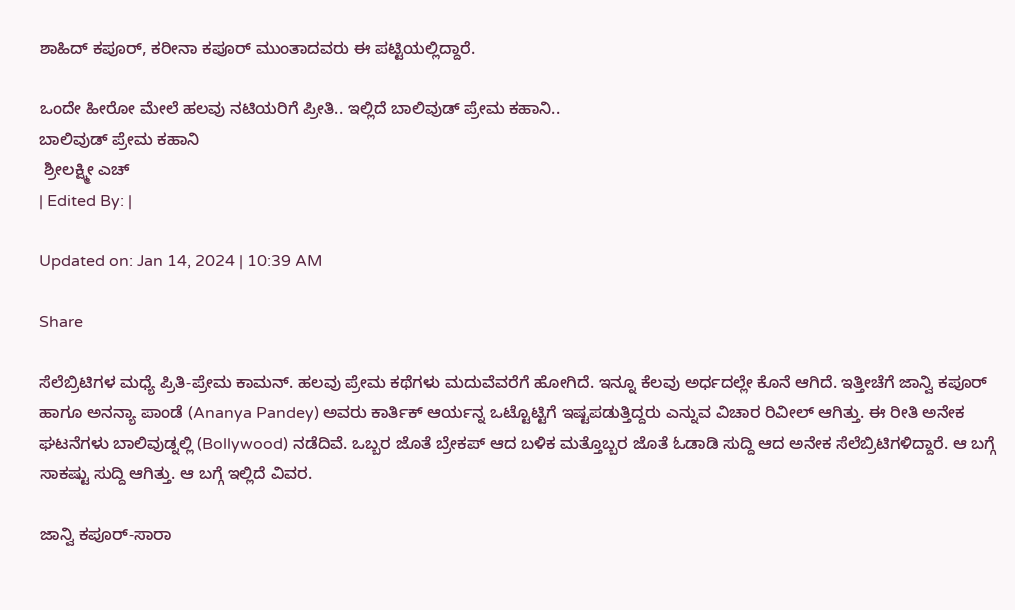ಶಾಹಿದ್ ಕಪೂರ್, ಕರೀನಾ ಕಪೂರ್ ಮುಂತಾದವರು ಈ ಪಟ್ಟಿಯಲ್ಲಿದ್ದಾರೆ.

ಒಂದೇ ಹೀರೋ ಮೇಲೆ ಹಲವು ನಟಿಯರಿಗೆ ಪ್ರೀತಿ.. ಇಲ್ಲಿದೆ ಬಾಲಿವುಡ್ ಪ್ರೇಮ ಕಹಾನಿ..
ಬಾಲಿವುಡ್ ಪ್ರೇಮ ಕಹಾನಿ
 ಶ್ರೀಲಕ್ಷ್ಮೀ ಎಚ್
| Edited By: |

Updated on: Jan 14, 2024 | 10:39 AM

Share

ಸೆಲೆಬ್ರಿಟಿಗಳ ಮಧ್ಯೆ ಪ್ರಿತಿ-ಪ್ರೇಮ ಕಾಮನ್. ಹಲವು ಪ್ರೇಮ ಕಥೆಗಳು ಮದುವೆವರೆಗೆ ಹೋಗಿದೆ. ಇನ್ನೂ ಕೆಲವು ಅರ್ಧದಲ್ಲೇ ಕೊನೆ ಆಗಿದೆ. ಇತ್ತೀಚೆಗೆ ಜಾನ್ವಿ ಕಪೂರ್ ಹಾಗೂ ಅನನ್ಯಾ ಪಾಂಡೆ (Ananya Pandey) ಅವರು ಕಾರ್ತಿಕ್ ಆರ್ಯನ್ನ ಒಟ್ಟೊಟ್ಟಿಗೆ ಇಷ್ಟಪಡುತ್ತಿದ್ದರು ಎನ್ನುವ ವಿಚಾರ ರಿವೀಲ್ ಆಗಿತ್ತು. ಈ ರೀತಿ ಅನೇಕ ಘಟನೆಗಳು ಬಾಲಿವುಡ್ನಲ್ಲಿ (Bollywood) ನಡೆದಿವೆ. ಒಬ್ಬರ ಜೊತೆ ಬ್ರೇಕಪ್ ಆದ ಬಳಿಕ ಮತ್ತೊಬ್ಬರ ಜೊತೆ ಓಡಾಡಿ ಸುದ್ದಿ ಆದ ಅನೇಕ ಸೆಲೆಬ್ರಿಟಿಗಳಿದ್ದಾರೆ. ಆ ಬಗ್ಗೆ ಸಾಕಷ್ಟು ಸುದ್ದಿ ಆಗಿತ್ತು. ಆ ಬಗ್ಗೆ ಇಲ್ಲಿದೆ ವಿವರ.

ಜಾನ್ವಿ ಕಪೂರ್-ಸಾರಾ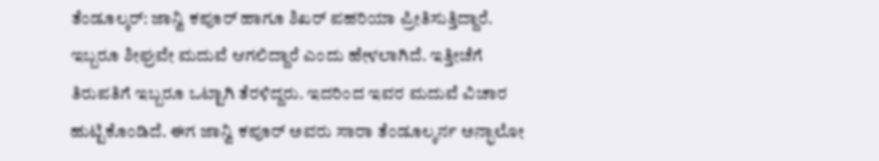ತೆಂಡೂಲ್ಕರ್: ಜಾನ್ವಿ ಕಪೂರ್ ಹಾಗೂ ಶಿಖರ್ ಪಹರಿಯಾ ಪ್ರೀತಿಸುತ್ತಿದ್ದಾರೆ. ಇಬ್ಬರೂ ಶೀಘ್ರವೇ ಮದುವೆ ಆಗಲಿದ್ದಾರೆ ಎಂದು ಹೇಳಲಾಗಿದೆ. ಇತ್ತೀಚೆಗೆ ತಿರುಪತಿಗೆ ಇಬ್ಬರೂ ಒಟ್ಟಾಗಿ ತೆರಳಿದ್ದರು. ಇದರಿಂದ ಇವರ ಮದುವೆ ವಿಚಾರ ಹುಟ್ಟಿಕೊಂಡಿದೆ. ಈಗ ಜಾನ್ವಿ ಕಪೂರ್ ಅವರು ಸಾರಾ ತೆಂಡೂಲ್ಕರ್ನ ಅನ್ಫಾಲೋ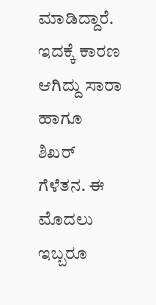ಮಾಡಿದ್ದಾರೆ. ಇದಕ್ಕೆ ಕಾರಣ ಆಗಿದ್ದು ಸಾರಾ ಹಾಗೂ ಶಿಖರ್ ಗೆಳೆತನ. ಈ ಮೊದಲು ಇಬ್ಬರೂ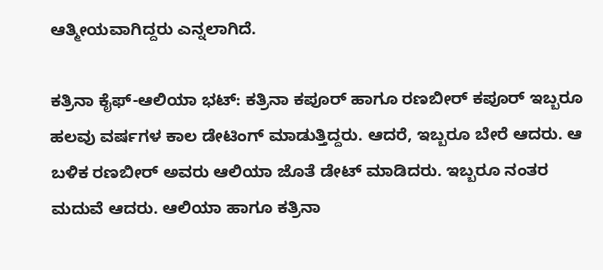ಆತ್ಮೀಯವಾಗಿದ್ದರು ಎನ್ನಲಾಗಿದೆ.

ಕತ್ರಿನಾ ಕೈಫ್-ಆಲಿಯಾ ಭಟ್: ಕತ್ರಿನಾ ಕಪೂರ್ ಹಾಗೂ ರಣಬೀರ್ ಕಪೂರ್ ಇಬ್ಬರೂ ಹಲವು ವರ್ಷಗಳ ಕಾಲ ಡೇಟಿಂಗ್ ಮಾಡುತ್ತಿದ್ದರು. ಆದರೆ, ಇಬ್ಬರೂ ಬೇರೆ ಆದರು. ಆ ಬಳಿಕ ರಣಬೀರ್ ಅವರು ಆಲಿಯಾ ಜೊತೆ ಡೇಟ್ ಮಾಡಿದರು. ಇಬ್ಬರೂ ನಂತರ ಮದುವೆ ಆದರು. ಆಲಿಯಾ ಹಾಗೂ ಕತ್ರಿನಾ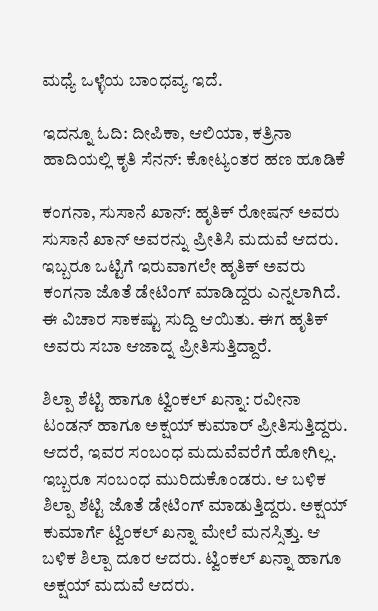ಮಧ್ಯೆ ಒಳ್ಳೆಯ ಬಾಂಧವ್ಯ ಇದೆ.

ಇದನ್ನೂ ಓದಿ: ದೀಪಿಕಾ, ಆಲಿಯಾ, ಕತ್ರಿನಾ ಹಾದಿಯಲ್ಲಿ ಕೃತಿ ಸೆನನ್: ಕೋಟ್ಯಂತರ ಹಣ ಹೂಡಿಕೆ

ಕಂಗನಾ, ಸುಸಾನೆ ಖಾನ್: ಹೃತಿಕ್ ರೋಷನ್ ಅವರು ಸುಸಾನೆ ಖಾನ್ ಅವರನ್ನು ಪ್ರೀತಿಸಿ ಮದುವೆ ಆದರು. ಇಬ್ಬರೂ ಒಟ್ಟಿಗೆ ಇರುವಾಗಲೇ ಹೃತಿಕ್ ಅವರು ಕಂಗನಾ ಜೊತೆ ಡೇಟಿಂಗ್ ಮಾಡಿದ್ದರು ಎನ್ನಲಾಗಿದೆ. ಈ ವಿಚಾರ ಸಾಕಷ್ಟು ಸುದ್ದಿ ಆಯಿತು. ಈಗ ಹೃತಿಕ್ ಅವರು ಸಬಾ ಆಜಾದ್ನ ಪ್ರೀತಿಸುತ್ತಿದ್ದಾರೆ.

ಶಿಲ್ಪಾ ಶೆಟ್ಟಿ ಹಾಗೂ ಟ್ವಿಂಕಲ್ ಖನ್ನಾ: ರವೀನಾ ಟಂಡನ್ ಹಾಗೂ ಅಕ್ಷಯ್ ಕುಮಾರ್ ಪ್ರೀತಿಸುತ್ತಿದ್ದರು. ಆದರೆ, ಇವರ ಸಂಬಂಧ ಮದುವೆವರೆಗೆ ಹೋಗಿಲ್ಲ. ಇಬ್ಬರೂ ಸಂಬಂಧ ಮುರಿದುಕೊಂಡರು. ಆ ಬಳಿಕ ಶಿಲ್ಪಾ ಶೆಟ್ಟಿ ಜೊತೆ ಡೇಟಿಂಗ್ ಮಾಡುತ್ತಿದ್ದರು. ಅಕ್ಷಯ್ ಕುಮಾರ್ಗೆ ಟ್ವಿಂಕಲ್ ಖನ್ನಾ ಮೇಲೆ ಮನಸ್ಸಿತ್ತು. ಆ ಬಳಿಕ ಶಿಲ್ಪಾ ದೂರ ಆದರು. ಟ್ವಿಂಕಲ್ ಖನ್ನಾ ಹಾಗೂ ಅಕ್ಷಯ್ ಮದುವೆ ಆದರು.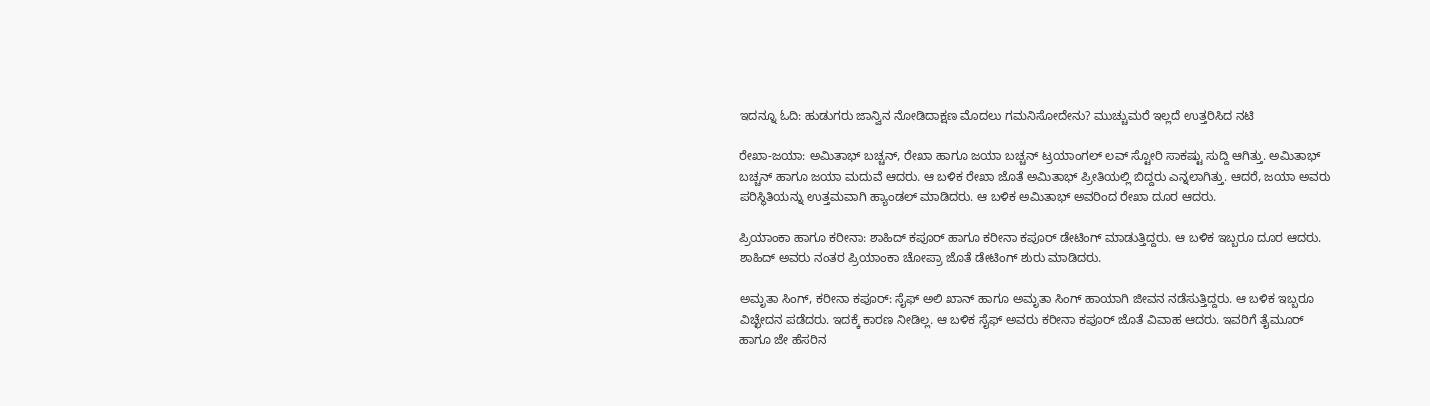ಇದನ್ನೂ ಓದಿ: ಹುಡುಗರು ಜಾನ್ವಿನ ನೋಡಿದಾಕ್ಷಣ ಮೊದಲು ಗಮನಿಸೋದೇನು? ಮುಚ್ಚುಮರೆ ಇಲ್ಲದೆ ಉತ್ತರಿಸಿದ ನಟಿ

ರೇಖಾ-ಜಯಾ: ಅಮಿತಾಭ್ ಬಚ್ಚನ್, ರೇಖಾ ಹಾಗೂ ಜಯಾ ಬಚ್ಚನ್ ಟ್ರಯಾಂಗಲ್ ಲವ್ ಸ್ಟೋರಿ ಸಾಕಷ್ಟು ಸುದ್ದಿ ಆಗಿತ್ತು. ಅಮಿತಾಭ್ ಬಚ್ಚನ್ ಹಾಗೂ ಜಯಾ ಮದುವೆ ಆದರು. ಆ ಬಳಿಕ ರೇಖಾ ಜೊತೆ ಅಮಿತಾಭ್ ಪ್ರೀತಿಯಲ್ಲಿ ಬಿದ್ದರು ಎನ್ನಲಾಗಿತ್ತು. ಆದರೆ, ಜಯಾ ಅವರು ಪರಿಸ್ಥಿತಿಯನ್ನು ಉತ್ತಮವಾಗಿ ಹ್ಯಾಂಡಲ್ ಮಾಡಿದರು. ಆ ಬಳಿಕ ಅಮಿತಾಭ್ ಅವರಿಂದ ರೇಖಾ ದೂರ ಆದರು.

ಪ್ರಿಯಾಂಕಾ ಹಾಗೂ ಕರೀನಾ: ಶಾಹಿದ್ ಕಪೂರ್ ಹಾಗೂ ಕರೀನಾ ಕಪೂರ್ ಡೇಟಿಂಗ್ ಮಾಡುತ್ತಿದ್ದರು. ಆ ಬಳಿಕ ಇಬ್ಬರೂ ದೂರ ಆದರು. ಶಾಹಿದ್ ಅವರು ನಂತರ ಪ್ರಿಯಾಂಕಾ ಚೋಪ್ರಾ ಜೊತೆ ಡೇಟಿಂಗ್ ಶುರು ಮಾಡಿದರು.

ಅಮೃತಾ ಸಿಂಗ್, ಕರೀನಾ ಕಪೂರ್: ಸೈಫ್ ಅಲಿ ಖಾನ್ ಹಾಗೂ ಅಮೃತಾ ಸಿಂಗ್ ಹಾಯಾಗಿ ಜೀವನ ನಡೆಸುತ್ತಿದ್ದರು. ಆ ಬಳಿಕ ಇಬ್ಬರೂ ವಿಚ್ಛೇದನ ಪಡೆದರು. ಇದಕ್ಕೆ ಕಾರಣ ನೀಡಿಲ್ಲ. ಆ ಬಳಿಕ ಸೈಫ್ ಅವರು ಕರೀನಾ ಕಪೂರ್ ಜೊತೆ ವಿವಾಹ ಆದರು. ಇವರಿಗೆ ತೈಮೂರ್ ಹಾಗೂ ಜೇ ಹೆಸರಿನ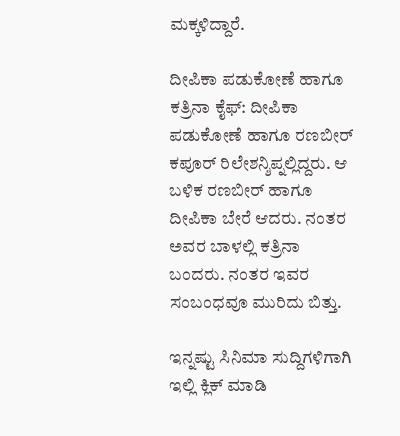ಮಕ್ಕಳಿದ್ದಾರೆ.

ದೀಪಿಕಾ ಪಡುಕೋಣೆ ಹಾಗೂ ಕತ್ರಿನಾ ಕೈಫ್: ದೀಪಿಕಾ ಪಡುಕೋಣೆ ಹಾಗೂ ರಣಬೀರ್ ಕಪೂರ್ ರಿಲೇಶನ್ಶಿಪ್ನಲ್ಲಿದ್ದರು. ಆ ಬಳಿಕ ರಣಬೀರ್ ಹಾಗೂ ದೀಪಿಕಾ ಬೇರೆ ಆದರು. ನಂತರ ಅವರ ಬಾಳಲ್ಲಿ ಕತ್ರಿನಾ ಬಂದರು. ನಂತರ ಇವರ ಸಂಬಂಧವೂ ಮುರಿದು ಬಿತ್ತು.

ಇನ್ನಷ್ಟು ಸಿನಿಮಾ ಸುದ್ದಿಗಳಿಗಾಗಿ ಇಲ್ಲಿ ಕ್ಲಿಕ್ ಮಾಡಿ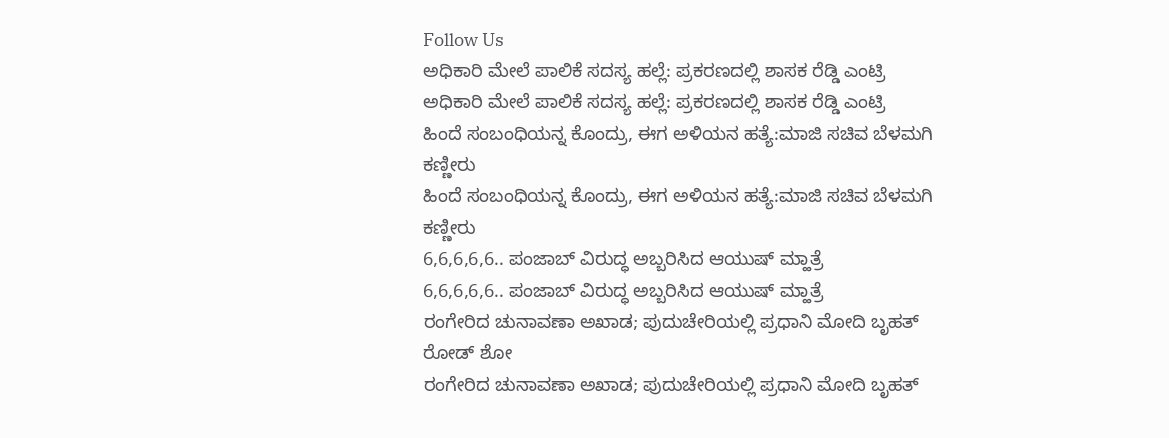Follow Us
ಅಧಿಕಾರಿ ಮೇಲೆ ಪಾಲಿಕೆ ಸದಸ್ಯ ಹಲ್ಲೆ: ಪ್ರಕರಣದಲ್ಲಿ ಶಾಸಕ ರೆಡ್ಡಿ ಎಂಟ್ರಿ
ಅಧಿಕಾರಿ ಮೇಲೆ ಪಾಲಿಕೆ ಸದಸ್ಯ ಹಲ್ಲೆ: ಪ್ರಕರಣದಲ್ಲಿ ಶಾಸಕ ರೆಡ್ಡಿ ಎಂಟ್ರಿ
ಹಿಂದೆ ಸಂಬಂಧಿಯನ್ನ ಕೊಂದ್ರು, ಈಗ ಅಳಿಯನ ಹತ್ಯೆ:ಮಾಜಿ ಸಚಿವ ಬೆಳಮಗಿ ಕಣ್ಣೀರು
ಹಿಂದೆ ಸಂಬಂಧಿಯನ್ನ ಕೊಂದ್ರು, ಈಗ ಅಳಿಯನ ಹತ್ಯೆ:ಮಾಜಿ ಸಚಿವ ಬೆಳಮಗಿ ಕಣ್ಣೀರು
6,6,6,6,6.. ಪಂಜಾಬ್ ವಿರುದ್ಧ ಅಬ್ಬರಿಸಿದ ಆಯುಷ್ ಮ್ಹಾತ್ರೆ
6,6,6,6,6.. ಪಂಜಾಬ್ ವಿರುದ್ಧ ಅಬ್ಬರಿಸಿದ ಆಯುಷ್ ಮ್ಹಾತ್ರೆ
ರಂಗೇರಿದ ಚುನಾವಣಾ ಅಖಾಡ; ಪುದುಚೇರಿಯಲ್ಲಿ ಪ್ರಧಾನಿ ಮೋದಿ ಬೃಹತ್ ರೋಡ್ ಶೋ
ರಂಗೇರಿದ ಚುನಾವಣಾ ಅಖಾಡ; ಪುದುಚೇರಿಯಲ್ಲಿ ಪ್ರಧಾನಿ ಮೋದಿ ಬೃಹತ್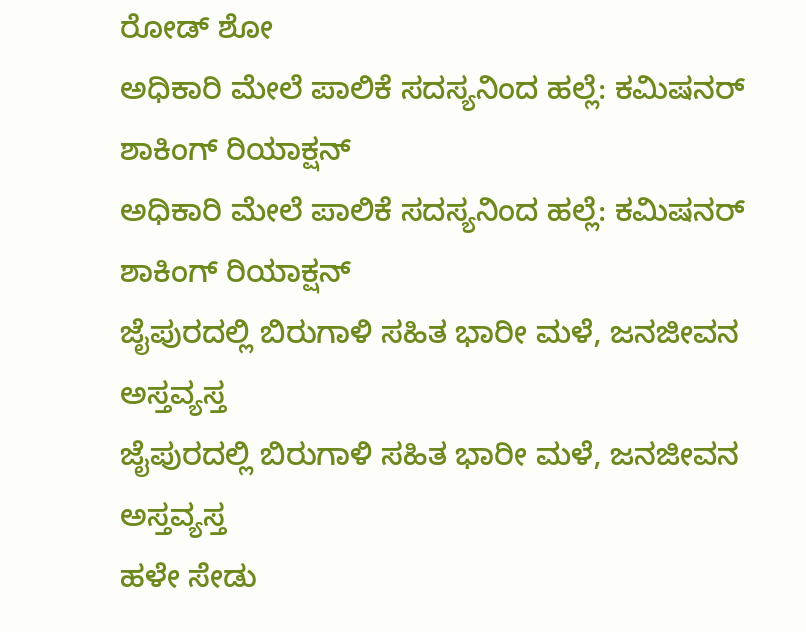ರೋಡ್ ಶೋ
ಅಧಿಕಾರಿ ಮೇಲೆ ಪಾಲಿಕೆ ಸದಸ್ಯನಿಂದ ಹಲ್ಲೆ: ಕಮಿಷನರ್ ಶಾಕಿಂಗ್‌ ರಿಯಾಕ್ಷನ್‌
ಅಧಿಕಾರಿ ಮೇಲೆ ಪಾಲಿಕೆ ಸದಸ್ಯನಿಂದ ಹಲ್ಲೆ: ಕಮಿಷನರ್ ಶಾಕಿಂಗ್‌ ರಿಯಾಕ್ಷನ್‌
ಜೈಪುರದಲ್ಲಿ ಬಿರುಗಾಳಿ ಸಹಿತ ಭಾರೀ ಮಳೆ, ಜನಜೀವನ ಅಸ್ತವ್ಯಸ್ತ
ಜೈಪುರದಲ್ಲಿ ಬಿರುಗಾಳಿ ಸಹಿತ ಭಾರೀ ಮಳೆ, ಜನಜೀವನ ಅಸ್ತವ್ಯಸ್ತ
ಹಳೇ ಸೇಡು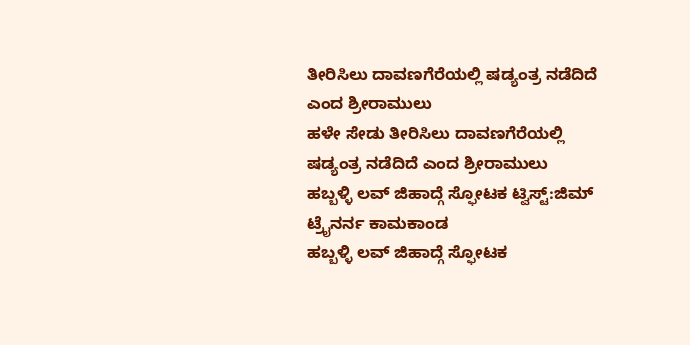ತೀರಿಸಿಲು ದಾವಣಗೆರೆಯಲ್ಲಿ ಷಡ್ಯಂತ್ರ ನಡೆದಿದೆ ಎಂದ ಶ್ರೀರಾಮುಲು
ಹಳೇ ಸೇಡು ತೀರಿಸಿಲು ದಾವಣಗೆರೆಯಲ್ಲಿ ಷಡ್ಯಂತ್ರ ನಡೆದಿದೆ ಎಂದ ಶ್ರೀರಾಮುಲು
ಹಬ್ಬಳ್ಳಿ ಲವ್ ಜಿಹಾದ್ಗೆ ಸ್ಫೋಟಕ ಟ್ವಿಸ್ಟ್:ಜಿಮ್ ಟ್ರೈನರ್ನ ಕಾಮಕಾಂಡ
ಹಬ್ಬಳ್ಳಿ ಲವ್ ಜಿಹಾದ್ಗೆ ಸ್ಫೋಟಕ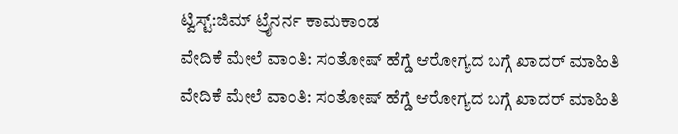ಟ್ವಿಸ್ಟ್:ಜಿಮ್ ಟ್ರೈನರ್ನ ಕಾಮಕಾಂಡ
ವೇದಿಕೆ ಮೇಲೆ ವಾಂತಿ: ಸಂತೋಷ್ ಹೆಗ್ಡೆ ಆರೋಗ್ಯದ ಬಗ್ಗೆ ಖಾದರ್ ಮಾಹಿತಿ
ವೇದಿಕೆ ಮೇಲೆ ವಾಂತಿ: ಸಂತೋಷ್ ಹೆಗ್ಡೆ ಆರೋಗ್ಯದ ಬಗ್ಗೆ ಖಾದರ್ ಮಾಹಿತಿ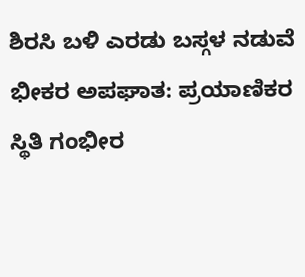ಶಿರಸಿ ಬಳಿ ಎರಡು ಬಸ್ಗಳ ನಡುವೆ ಭೀಕರ ಅಪಘಾತ: ಪ್ರಯಾಣಿಕರ ಸ್ಥಿತಿ ಗಂಭೀರ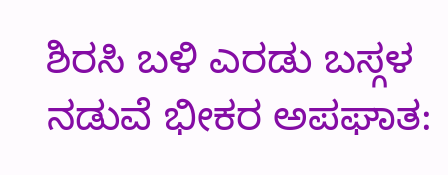ಶಿರಸಿ ಬಳಿ ಎರಡು ಬಸ್ಗಳ ನಡುವೆ ಭೀಕರ ಅಪಘಾತ: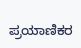ಪ್ರಯಾಣಿಕರ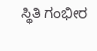ಸ್ಥಿತಿ ಗಂಭೀರ